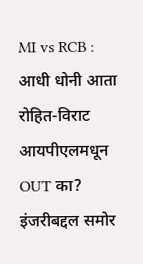MI vs RCB : आधी धोनी आता रोहित-विराट आयपीएलमधून OUT का? इंजरीबद्दल समोर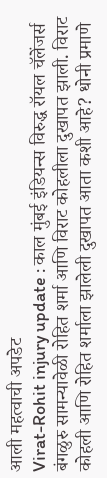आली महत्वाची अपडेट
Virat-Rohit injury update : काल मुंबई इंडियन्स विरुद्ध रॉयल चॅलेंजर्स बंगळुरु सामन्यावेळी रोहित शर्मा आणि विराट कोहलीला दुखापत झाली. विराट कोहली आणि रोहित शर्माला झालेली दुखापत आता कशी आहे? धोनी प्रमाणे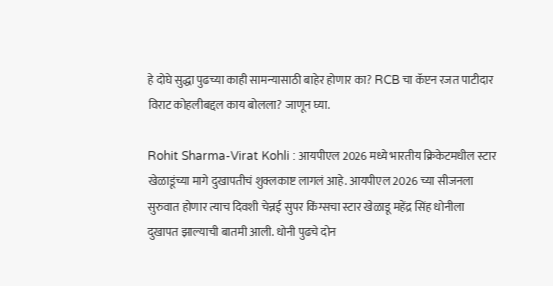हे दोघे सुद्धा पुढच्या काही सामन्यासाठी बाहेर होणार का? RCB चा कॅप्टन रजत पाटीदार विराट कोहलीबद्दल काय बोलला? जाणून घ्या.

Rohit Sharma-Virat Kohli : आयपीएल 2026 मध्ये भारतीय क्रिकेटमधील स्टार खेळाडूंच्या मागे दुखापतीचं शुक्लकाष्ट लागलं आहे. आयपीएल 2026 च्या सीजनला सुरुवात होणार त्याच दिवशी चेन्नई सुपर किंग्सचा स्टार खेळाडू महेंद्र सिंह धोनीला दुखापत झाल्याची बातमी आली. धोनी पुढचे दोन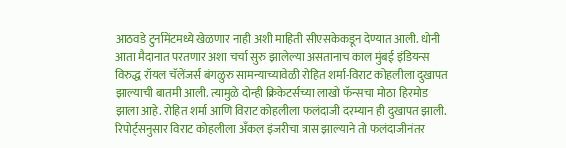आठवडे टुर्नामेंटमध्ये खेळणार नाही अशी माहिती सीएसकेकडून देण्यात आली. धोनी आता मैदानात परतणार अशा चर्चा सुरु झालेल्या असतानाच काल मुंबई इंडियन्स विरुद्ध रॉयल चॅलेंजर्स बंगळुरु सामन्याच्यावेळी रोहित शर्मा-विराट कोहलीला दुखापत झाल्याची बातमी आली. त्यामुळे दोन्ही क्रिकेटर्सच्या लाखो फॅन्सचा मोठा हिरमोड झाला आहे. रोहित शर्मा आणि विराट कोहलीला फलंदाजी दरम्यान ही दुखापत झाली.
रिपोर्ट्सनुसार विराट कोहलीला अँकल इंजरीचा त्रास झाल्याने तो फलंदाजीनंतर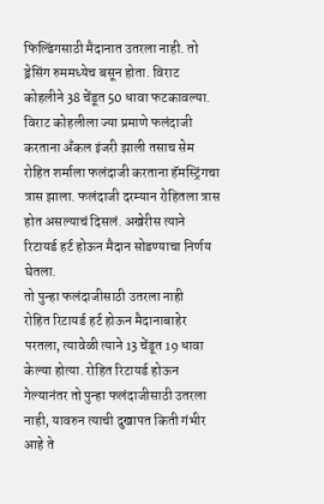फिल्डिंगसाठी मैदानात उतरला नाही. तो ड्रेसिंग रुममध्येच बसून होता. विराट कोहलीने 38 चेंडूत 50 धावा फटकावल्या. विराट कोहलीला ज्या प्रमाणे फलंदाजी करताना अँकल इंजरी झाली तसाच सेम रोहित शर्माला फलंदाजी करताना हॅमस्ट्रिंगचा त्रास झाला. फलंदाजी दरम्यान रोहितला त्रास होत असल्याचं दिसलं. अखेरीस त्याने रिटायर्ड हर्ट होऊन मैदान सोडण्याचा निर्णय घेतला.
तो पुन्हा फलंदाजीसाठी उतरला नाही
रोहित रिटायर्ड हर्ट होऊन मैदानाबाहेर परतला, त्यावेळी त्याने 13 चेंडूत 19 धावा केल्या होत्या. रोहित रिटायर्ड होऊन गेल्यानंतर तो पुन्हा फलंदाजीसाठी उतरला नाही, यावरुन त्याची दुखापत किती गंभीर आहे ते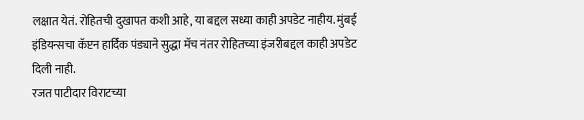लक्षात येतं. रोहितची दुखापत कशी आहे, या बद्दल सध्या काही अपडेट नाहीय. मुंबई इंडियन्सचा कॅप्टन हार्दिक पंड्याने सुद्धा मॅच नंतर रोहितच्या इंजरीबद्दल काही अपडेट दिली नाही.
रजत पाटीदार विराटच्या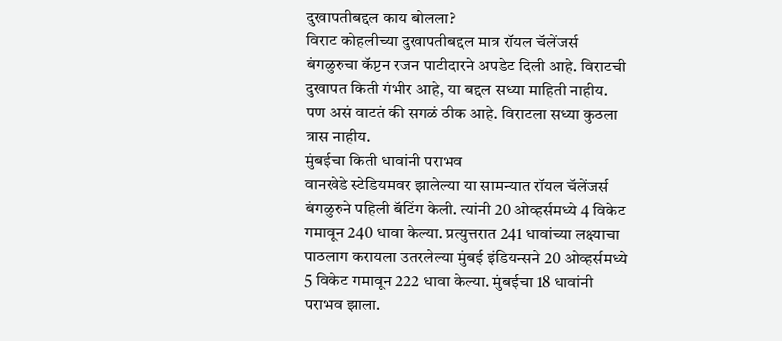दुखापतीबद्दल काय बोलला?
विराट कोहलीच्या दुखापतीबद्दल मात्र रॉयल चॅलेंजर्स बंगळुरुचा कॅप्टन रजन पाटीदारने अपडेट दिली आहे. विराटची दुखापत किती गंभीर आहे, या बद्दल सध्या माहिती नाहीय. पण असं वाटतं की सगळं ठीक आहे. विराटला सध्या कुठला त्रास नाहीय.
मुंबईचा किती धावांनी पराभव
वानखेडे स्टेडियमवर झालेल्या या सामन्यात रॉयल चॅलेंजर्स बंगळुरुने पहिली बॅटिंग केली. त्यांनी 20 ओव्हर्समध्ये 4 विकेट गमावून 240 धावा केल्या. प्रत्युत्तरात 241 धावांच्या लक्ष्याचा पाठलाग करायला उतरलेल्या मुंबई इंडियन्सने 20 ओव्हर्समध्ये 5 विकेट गमावून 222 धावा केल्या. मुंबईचा 18 धावांनी पराभव झाला.